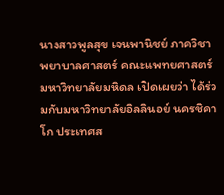นางสาวพูลสุข เจนพานิชย์ ภาควิชาพยาบาลศาสตร์ คณะแพทยศาสตร์ มหาวิทยาลัยมหิดล เปิดเผยว่า ได้ร่วมกับมหาวิทยาลัยอิลลินอย์ นครชิคาโก ประเทศส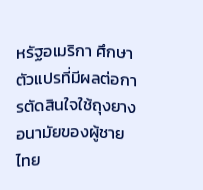หรัฐอเมริกา ศึกษาตัวแปรที่มีผลต่อการตัดสินใจใช้ถุงยางอนามัยของผู้ชายไทย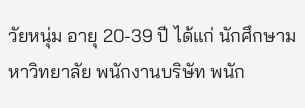วัยหนุ่ม อายุ 20-39 ปี ได้แก่ นักศึกษามหาวิทยาลัย พนักงานบริษัท พนัก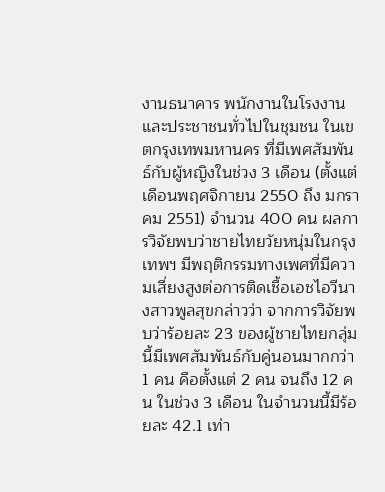งานธนาคาร พนักงานในโรงงาน และประชาชนทั่วไปในชุมชน ในเขตกรุงเทพมหานคร ที่มีเพศสัมพันธ์กับผู้หญิงในช่วง 3 เดือน (ตั้งแต่เดือนพฤศจิกายน 2550 ถึง มกราคม 2551) จำนวน 400 คน ผลการวิจัยพบว่าชายไทยวัยหนุ่มในกรุงเทพฯ มีพฤติกรรมทางเพศที่มีความเสี่ยงสูงต่อการติดเชื้อเอชไอวีนางสาวพูลสุขกล่าวว่า จากการวิจัยพบว่าร้อยละ 23 ของผู้ชายไทยกลุ่มนี้มีเพศสัมพันธ์กับคู่นอนมากกว่า 1 คน คือตั้งแต่ 2 คน จนถึง 12 คน ในช่วง 3 เดือน ในจำนวนนี้มีร้อยละ 42.1 เท่า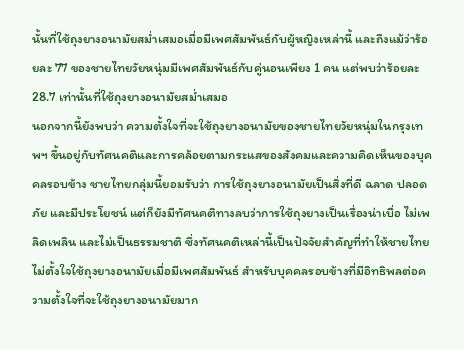นั้นที่ใช้ถุงยางอนามัยสม่ำเสมอเมื่อมีเพศสัมพันธ์กับผู้หญิงเหล่านี้ และถึงแม้ว่าร้อยละ 77 ของชายไทยวัยหนุ่มมีเพศสัมพันธ์กับคู่นอนเพียง 1 คน แต่พบว่าร้อยละ 28.7 เท่านั้นที่ใช้ถุงยางอนามัยสม่ำเสมอ
นอกจากนี้ยังพบว่า ความตั้งใจที่จะใช้ถุงยางอนามัยของชายไทยวัยหนุ่มในกรุงเทพฯ ขึ้นอยู่กับทัศนคติและการคล้อยตามกระแสของสังคมและความคิดเห็นของบุคคลรอบข้าง ชายไทยกลุ่มนี้ยอมรับว่า การใช้ถุงยางอนามัยเป็นสิ่งที่ดี ฉลาด ปลอดภัย และมีประโยชน์ แต่ก็ยังมีทัศนคติทางลบว่าการใช้ถุงยางเป็นเรื่องน่าเบื่อ ไม่เพลิดเพลิน และไม่เป็นธรรมชาติ ซึ่งทัศนคติเหล่านี้เป็นปัจจัยสำคัญที่ทำให้ชายไทยไม่ตั้งใจใช้ถุงยางอนามัยเมื่อมีเพศสัมพันธ์ สำหรับบุคคลรอบข้างที่มีอิทธิพลต่อความตั้งใจที่จะใช้ถุงยางอนามัยมาก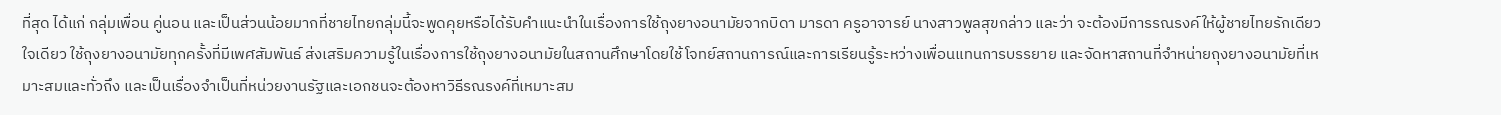ที่สุด ได้แก่ กลุ่มเพื่อน คู่นอน และเป็นส่วนน้อยมากที่ชายไทยกลุ่มนี้จะพูดคุยหรือได้รับคำแนะนำในเรื่องการใช้ถุงยางอนามัยจากบิดา มารดา ครูอาจารย์ นางสาวพูลสุขกล่าว และว่า จะต้องมีการรณรงค์ให้ผู้ชายไทยรักเดียวใจเดียว ใช้ถุงยางอนามัยทุกครั้งที่มีเพศสัมพันธ์ ส่งเสริมความรู้ในเรื่องการใช้ถุงยางอนามัยในสถานศึกษาโดยใช้โจทย์สถานการณ์และการเรียนรู้ระหว่างเพื่อนแทนการบรรยาย และจัดหาสถานที่จำหน่ายถุงยางอนามัยที่เหมาะสมและทั่วถึง และเป็นเรื่องจำเป็นที่หน่วยงานรัฐและเอกชนจะต้องหาวิธีรณรงค์ที่เหมาะสม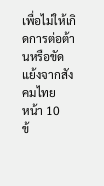เพื่อไม่ให้เกิดการต่อต้านหรือขัดแย้งจากสังคมไทย
หน้า 10
ข้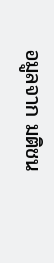อมูลจาก มติชน